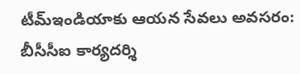టీమ్ఇండియాకు ఆయన సేవలు అవసరం: బీసీసీఐ కార్యదర్శి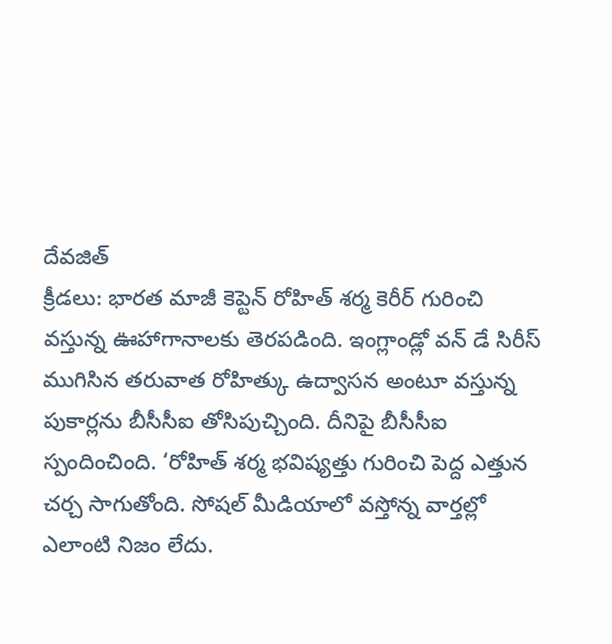దేవజిత్
క్రీడలు: భారత మాజీ కెప్టెన్ రోహిత్ శర్మ కెరీర్ గురించి వస్తున్న ఊహాగానాలకు తెరపడింది. ఇంగ్లాండ్లో వన్ డే సిరీస్ ముగిసిన తరువాత రోహిత్కు ఉద్వాసన అంటూ వస్తున్న పుకార్లను బీసీసీఐ తోసిపుచ్చింది. దీనిపై బీసీసీఐ స్పందించింది. ‘రోహిత్ శర్మ భవిష్యత్తు గురించి పెద్ద ఎత్తున చర్చ సాగుతోంది. సోషల్ మీడియాలో వస్తోన్న వార్తల్లో ఎలాంటి నిజం లేదు.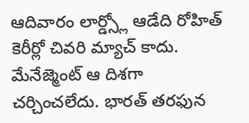ఆదివారం లార్డ్స్లో ఆడేది రోహిత్ కెరీర్లో చివరి మ్యాచ్ కాదు. మేనేజ్మెంట్ ఆ దిశగా చర్చించలేదు. భారత్ తరఫున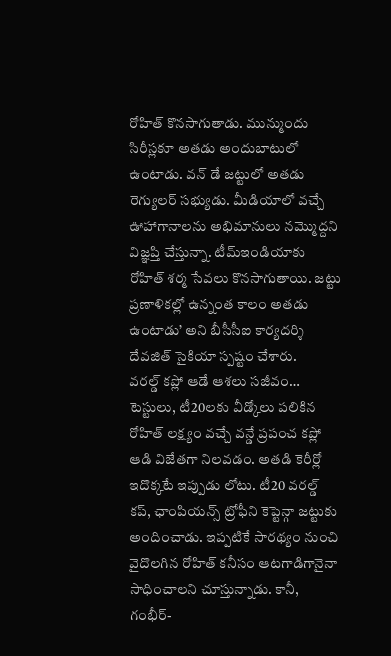రోహిత్ కొనసాగుతాడు. మున్ముందు సిరీస్లకూ అతడు అందుబాటులో ఉంటాడు. వన్ డే జట్టులో అతడు రెగ్యులర్ సభ్యుడు. మీడియాలో వచ్చే ఊహాగానాలను అభిమానులు నమ్మొద్దని విజ్ఞప్తి చేస్తున్నా. టీమ్ఇండియాకు రోహిత్ శర్మ సేవలు కొనసాగుతాయి. జట్టు ప్రణాళికల్లో ఉన్నంత కాలం అతడు ఉంటాడు’ అని బీసీసీఐ కార్యదర్శి దేవజిత్ సైకియా స్పష్టం చేశారు.
వరల్డ్ కప్లో ఆడే ఆశలు సజీవం…
టెస్టులు, టీ20లకు వీడ్కోలు పలికిన రోహిత్ లక్ష్యం వచ్చే వన్డే ప్రపంచ కప్లో ఆడి విజేతగా నిలవడం. అతడి కెరీర్లో ఇదొక్కటే ఇప్పుడు లోటు. టీ20 వరల్డ్ కప్, ఛాంపియన్స్ ట్రోఫీని కెప్టెన్గా జట్టుకు అందించాడు. ఇప్పటికే సారథ్యం నుంచి వైదొలగిన రోహిత్ కనీసం ఆటగాడిగానైనా సాధించాలని చూస్తున్నాడు. కానీ, గంభీర్-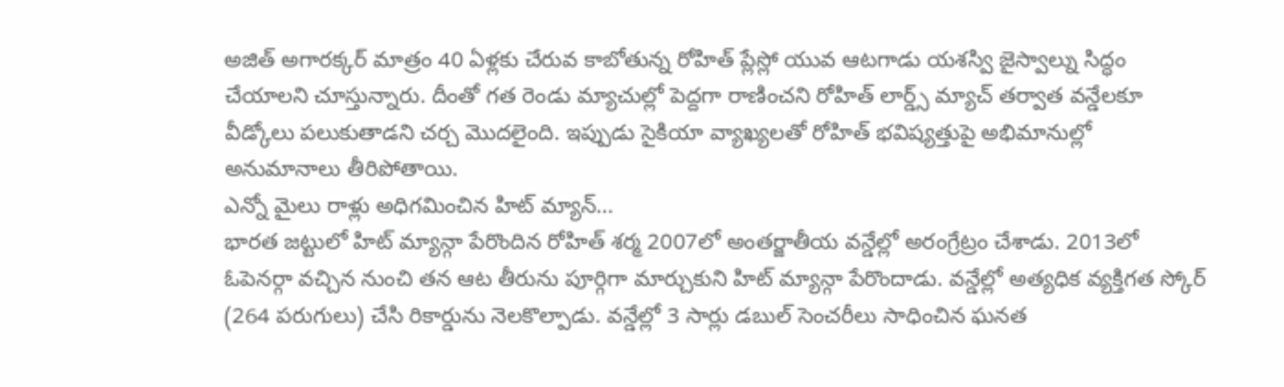అజిత్ అగారక్కర్ మాత్రం 40 ఏళ్లకు చేరువ కాబోతున్న రోహిత్ ప్లేస్లో యువ ఆటగాడు యశస్వి జైస్వాల్ను సిద్ధం చేయాలని చూస్తున్నారు. దీంతో గత రెండు మ్యాచుల్లో పెద్దగా రాణించని రోహిత్ లార్డ్స్ మ్యాచ్ తర్వాత వన్డేలకూ వీడ్కోలు పలుకుతాడని చర్చ మొదలైంది. ఇప్పుడు సైకియా వ్యాఖ్యలతో రోహిత్ భవిష్యత్తుపై అభిమానుల్లో అనుమానాలు తీరిపోతాయి.
ఎన్నో మైలు రాళ్లు అధిగమించిన హిట్ మ్యాన్…
భారత జట్టులో హిట్ మ్యాన్గా పేరొందిన రోహిత్ శర్మ 2007లో అంతర్జాతీయ వన్డేల్లో అరంగ్రేట్రం చేశాడు. 2013లో ఓపెనర్గా వచ్చిన నుంచి తన ఆట తీరును పూర్గిగా మార్చుకుని హిట్ మ్యాన్గా పేరొందాడు. వన్డేల్లో అత్యధిక వ్యక్తిగత స్కోర్ (264 పరుగులు) చేసి రికార్డును నెలకొల్పాడు. వన్డేల్లో 3 సార్లు డబుల్ సెంచరీలు సాధించిన ఘనత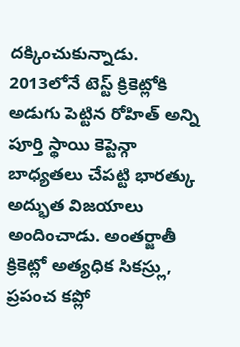దక్కించుకున్నాడు. 2013లోనే టెస్ట్ క్రికెట్లోకి అడుగు పెట్టిన రోహిత్ అన్ని పూర్తి స్థాయి కెప్టెన్గా బాధ్యతలు చేపట్టి భారత్కు అద్భుత విజయాలు అందించాడు. అంతర్జాతీ క్రికెట్లో అత్యధిక సికస్ర్లు, ప్రపంచ కప్లో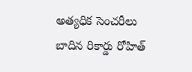అత్యధిక సెంచరీలు బాదిన రికార్డు రోహిత్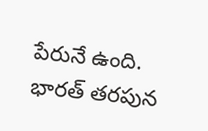పేరునే ఉంది.
భారత్ తరపున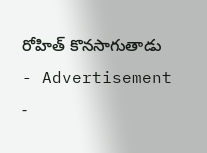రోహిత్ కొనసాగుతాడు
- Advertisement -